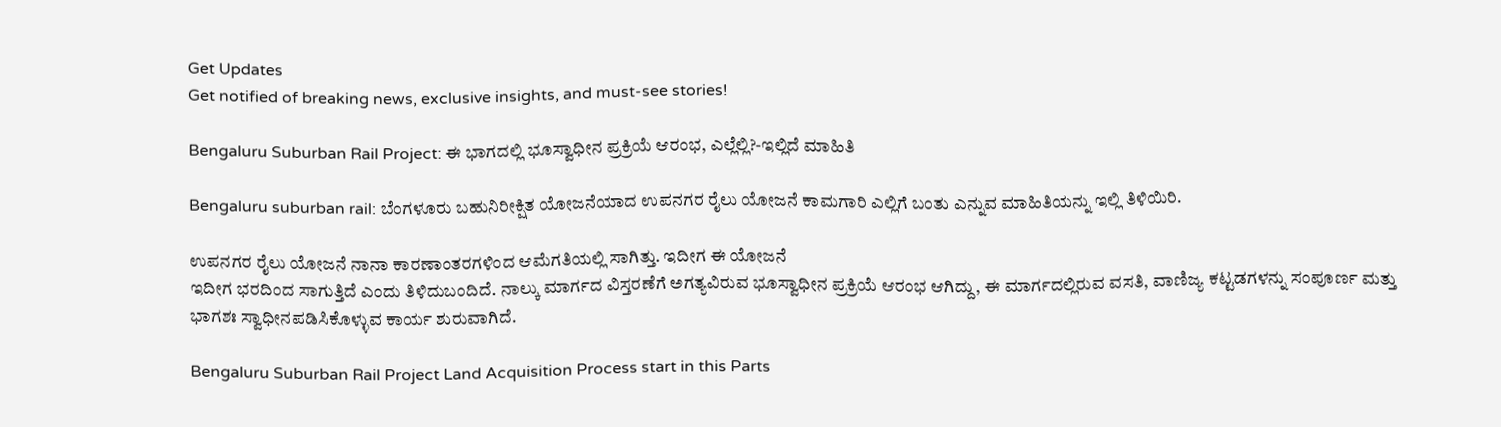Get Updates
Get notified of breaking news, exclusive insights, and must-see stories!

Bengaluru Suburban Rail Project: ಈ ಭಾಗದಲ್ಲಿ ಭೂಸ್ವಾಧೀನ ಪ್ರಕ್ರಿಯೆ ಆರಂಭ, ಎಲ್ಲೆಲ್ಲಿ?-ಇಲ್ಲಿದೆ ಮಾಹಿತಿ

Bengaluru suburban rail: ಬೆಂಗಳೂರು ಬಹುನಿರೀಕ್ಷಿತ ಯೋಜನೆಯಾದ ಉಪನಗರ ರೈಲು ಯೋಜನೆ ಕಾಮಗಾರಿ ಎಲ್ಲಿಗೆ ಬಂತು ಎನ್ನುವ ಮಾಹಿತಿಯನ್ನು ಇಲ್ಲಿ ತಿಳಿಯಿರಿ.

ಉಪನಗರ ರೈಲು ಯೋಜನೆ ನಾನಾ ಕಾರಣಾಂತರಗಳಿಂದ ಆಮೆಗತಿಯಲ್ಲಿ ಸಾಗಿತ್ತು. ಇದೀಗ ಈ ಯೋಜನೆ
ಇದೀಗ ಭರದಿಂದ ಸಾಗುತ್ತಿದೆ ಎಂದು ತಿಳಿದುಬಂದಿದೆ. ನಾಲ್ಕು ಮಾರ್ಗದ ವಿಸ್ತರಣೆಗೆ ಅಗತ್ಯವಿರುವ ಭೂಸ್ವಾಧೀನ ಪ್ರಕ್ರಿಯೆ ಆರಂಭ ಆಗಿದ್ದು, ಈ ಮಾರ್ಗದಲ್ಲಿರುವ ವಸತಿ, ವಾಣಿಜ್ಯ ಕಟ್ಟಡಗಳನ್ನು ಸಂಪೂರ್ಣ ಮತ್ತು ಭಾಗಶಃ ಸ್ವಾಧೀನಪಡಿಸಿಕೊಳ್ಳುವ ಕಾರ್ಯ ಶುರುವಾಗಿದೆ.

Bengaluru Suburban Rail Project Land Acquisition Process start in this Parts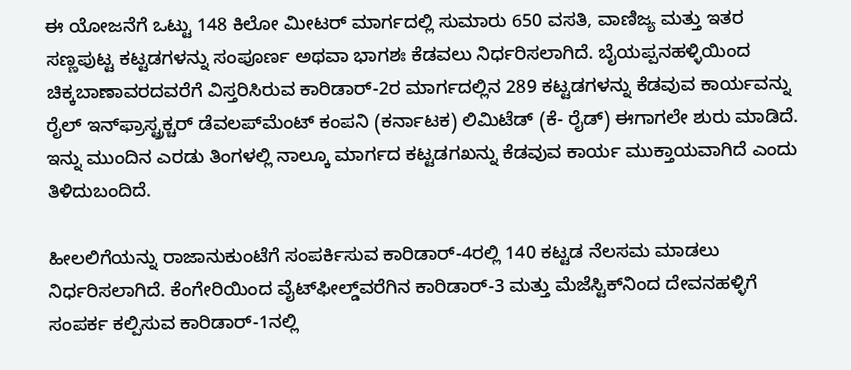ಈ ಯೋಜನೆಗೆ ಒಟ್ಟು 148 ಕಿಲೋ ಮೀಟರ್‌ ಮಾರ್ಗದಲ್ಲಿ ಸುಮಾರು 650 ವಸತಿ, ವಾಣಿಜ್ಯ ಮತ್ತು ಇತರ ಸಣ್ಣಪುಟ್ಟ ಕಟ್ಟಡಗಳನ್ನು ಸಂಪೂರ್ಣ ಅಥವಾ ಭಾಗಶಃ ಕೆಡವಲು ನಿರ್ಧರಿಸಲಾಗಿದೆ. ಬೈಯಪ್ಪನಹಳ್ಳಿಯಿಂದ ಚಿಕ್ಕಬಾಣಾವರದವರೆಗೆ ವಿಸ್ತರಿಸಿರುವ ಕಾರಿಡಾರ್‌-2ರ ಮಾರ್ಗದಲ್ಲಿನ 289 ಕಟ್ಟಡಗಳನ್ನು ಕೆಡವುವ ಕಾರ್ಯವನ್ನು ರೈಲ್‌ ಇನ್‌ಫ್ರಾಸ್ಟ್ರಕ್ಚರ್‌ ಡೆವಲಪ್‌ಮೆಂಟ್‌ ಕಂಪನಿ (ಕರ್ನಾಟಕ) ಲಿಮಿಟೆಡ್‌ (ಕೆ- ರೈಡ್‌) ಈಗಾಗಲೇ ಶುರು ಮಾಡಿದೆ. ಇನ್ನು ಮುಂದಿನ ಎರಡು ತಿಂಗಳಲ್ಲಿ ನಾಲ್ಕೂ ಮಾರ್ಗದ ಕಟ್ಟಡಗಖನ್ನು ಕೆಡವುವ ಕಾರ್ಯ ಮುಕ್ತಾಯವಾಗಿದೆ ಎಂದು ತಿಳಿದುಬಂದಿದೆ.

ಹೀಲಲಿಗೆಯನ್ನು ರಾಜಾನುಕುಂಟೆಗೆ ಸಂಪರ್ಕಿಸುವ ಕಾರಿಡಾರ್‌-4ರಲ್ಲಿ 140 ಕಟ್ಟಡ ನೆಲಸಮ ಮಾಡಲು ನಿರ್ಧರಿಸಲಾಗಿದೆ. ಕೆಂಗೇರಿಯಿಂದ ವೈಟ್‌ಫೀಲ್ಡ್‌ವರೆಗಿನ ಕಾರಿಡಾರ್‌-3 ಮತ್ತು ಮೆಜೆಸ್ಟಿಕ್‌ನಿಂದ ದೇವನಹಳ್ಳಿಗೆ ಸಂಪರ್ಕ ಕಲ್ಪಿಸುವ ಕಾರಿಡಾರ್‌-1ನಲ್ಲಿ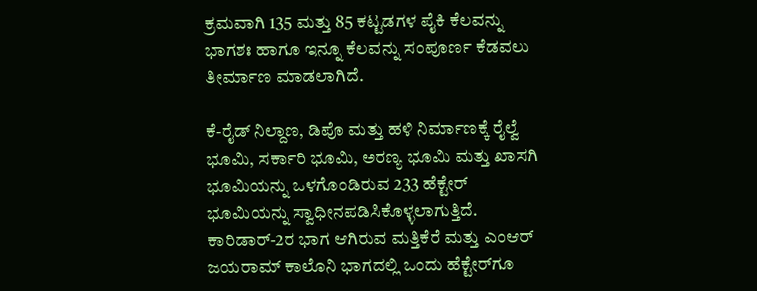ಕ್ರಮವಾಗಿ 135 ಮತ್ತು 85 ಕಟ್ಟಡಗಳ ಪೈಕಿ ಕೆಲವನ್ನು ಭಾಗಶಃ ಹಾಗೂ ಇನ್ನೂ ಕೆಲವನ್ನು ಸಂಪೂರ್ಣ ಕೆಡವಲು ತೀರ್ಮಾಣ ಮಾಡಲಾಗಿದೆ.

ಕೆ-ರೈಡ್‌ ನಿಲ್ದಾಣ, ಡಿಪೊ ಮತ್ತು ಹಳಿ ನಿರ್ಮಾಣಕ್ಕೆ ರೈಲ್ವೆ ಭೂಮಿ, ಸರ್ಕಾರಿ ಭೂಮಿ, ಅರಣ್ಯ ಭೂಮಿ ಮತ್ತು ಖಾಸಗಿ ಭೂಮಿಯನ್ನು ಒಳಗೊಂಡಿರುವ 233 ಹೆಕ್ಟೇರ್‌ ಭೂಮಿಯನ್ನು ಸ್ವಾಧೀನಪಡಿಸಿಕೊಳ್ಳಲಾಗುತ್ತಿದೆ. ಕಾರಿಡಾರ್‌-2ರ ಭಾಗ ಆಗಿರುವ ಮತ್ತಿಕೆರೆ ಮತ್ತು ಎಂಆರ್‌ ಜಯರಾಮ್‌ ಕಾಲೊನಿ ಭಾಗದಲ್ಲಿ ಒಂದು ಹೆಕ್ಟೇರ್‌ಗೂ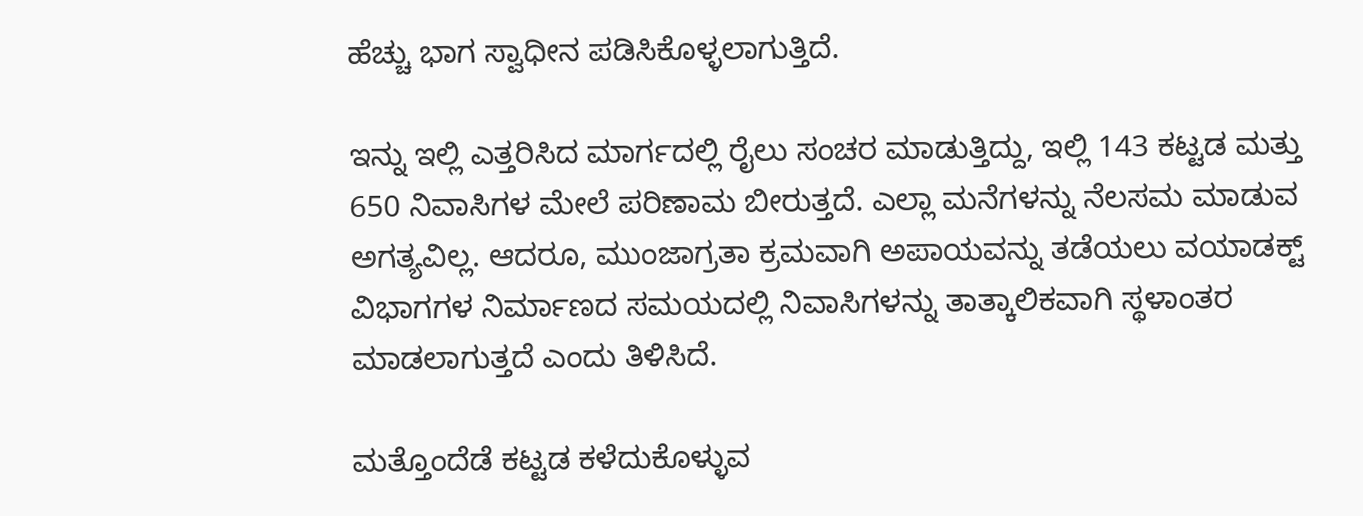ಹೆಚ್ಚು ಭಾಗ ಸ್ವಾಧೀನ ಪಡಿಸಿಕೊಳ್ಳಲಾಗುತ್ತಿದೆ.

ಇನ್ನು ಇಲ್ಲಿ ಎತ್ತರಿಸಿದ ಮಾರ್ಗದಲ್ಲಿ ರೈಲು ಸಂಚರ ಮಾಡುತ್ತಿದ್ದು, ಇಲ್ಲಿ 143 ಕಟ್ಟಡ ಮತ್ತು 650 ನಿವಾಸಿಗಳ ಮೇಲೆ ಪರಿಣಾಮ ಬೀರುತ್ತದೆ. ಎಲ್ಲಾ ಮನೆಗಳನ್ನು ನೆಲಸಮ ಮಾಡುವ ಅಗತ್ಯವಿಲ್ಲ. ಆದರೂ, ಮುಂಜಾಗ್ರತಾ ಕ್ರಮವಾಗಿ ಅಪಾಯವನ್ನು ತಡೆಯಲು ವಯಾಡಕ್ಟ್ ವಿಭಾಗಗಳ ನಿರ್ಮಾಣದ ಸಮಯದಲ್ಲಿ ನಿವಾಸಿಗಳನ್ನು ತಾತ್ಕಾಲಿಕವಾಗಿ ಸ್ಥಳಾಂತರ ಮಾಡಲಾಗುತ್ತದೆ ಎಂದು ತಿಳಿಸಿದೆ.

ಮತ್ತೊಂದೆಡೆ ಕಟ್ಟಡ ಕಳೆದುಕೊಳ್ಳುವ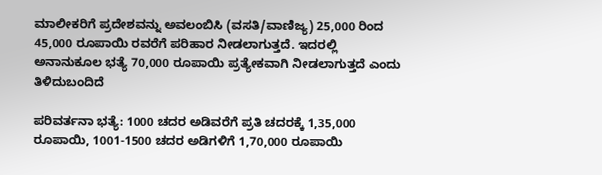ಮಾಲೀಕರಿಗೆ ಪ್ರದೇಶವನ್ನು ಅವಲಂಬಿಸಿ (ವಸತಿ/ವಾಣಿಜ್ಯ) 25,000 ರಿಂದ 45,000 ರೂಪಾಯಿ ರವರೆಗೆ ಪರಿಹಾರ ನೀಡಲಾಗುತ್ತದೆ. ಇದರಲ್ಲಿ ಅನಾನುಕೂಲ ಭತ್ಯೆ 70,000 ರೂಪಾಯಿ ಪ್ರತ್ಯೇಕವಾಗಿ ನೀಡಲಾಗುತ್ತದೆ ಎಂದು ತಿಳಿದುಬಂದಿದೆ

ಪರಿವರ್ತನಾ ಭತ್ಯೆ: 1000 ಚದರ ಅಡಿವರೆಗೆ ಪ್ರತಿ ಚದರಕ್ಕೆ 1,35,000 ರೂಪಾಯಿ, 1001-1500 ಚದರ ಅಡಿಗಳಿಗೆ 1,70,000 ರೂಪಾಯಿ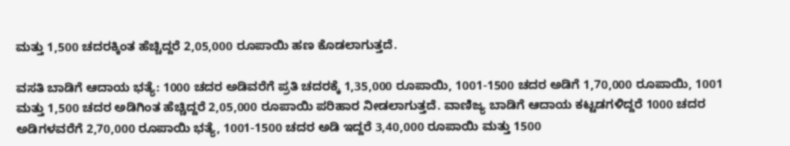ಮತ್ತು 1,500 ಚದರಕ್ಕಿಂತ ಹೆಚ್ಚಿದ್ದರೆ 2,05,000 ರೂಪಾಯಿ ಹಣ ಕೊಡಲಾಗುತ್ತದೆ.

ವಸತಿ ಬಾಡಿಗೆ ಆದಾಯ ಭತ್ಯೆ: 1000 ಚದರ ಅಡಿವರೆಗೆ ಪ್ರತಿ ಚದರಕ್ಕೆ 1,35,000 ರೂಪಾಯಿ, 1001-1500 ಚದರ ಅಡಿಗೆ 1,70,000 ರೂಪಾಯಿ, 1001 ಮತ್ತು 1,500 ಚದರ ಅಡಿಗಿಂತ ಹೆಚ್ಚಿದ್ದರೆ 2,05,000 ರೂಪಾಯಿ ಪರಿಹಾರ ನೀಡಲಾಗುತ್ತದೆ. ವಾಣಿಜ್ಯ ಬಾಡಿಗೆ ಆದಾಯ ಕಟ್ಟಡಗಳಿದ್ದರೆ 1000 ಚದರ ಅಡಿಗಳವರೆಗೆ 2,70,000 ರೂಪಾಯಿ ಭತ್ಯೆ, 1001-1500 ಚದರ ಅಡಿ ಇದ್ದರೆ 3,40,000 ರೂಪಾಯಿ ಮತ್ತು 1500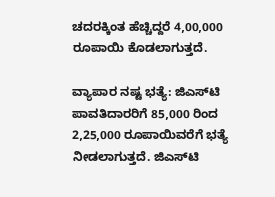ಚದರಕ್ಕಿಂತ ಹೆಚ್ಚಿದ್ದರೆ 4,00,000 ರೂಪಾಯಿ ಕೊಡಲಾಗುತ್ತದೆ.

ವ್ಯಾಪಾರ ನಷ್ಟ ಭತ್ಯೆ: ಜಿಎಸ್‌ಟಿ ಪಾವತಿದಾರರಿಗೆ 85,000 ರಿಂದ 2,25,000 ರೂಪಾಯಿವರೆಗೆ ಭತ್ಯೆ ನೀಡಲಾಗುತ್ತದೆ. ಜಿಎಸ್‌ಟಿ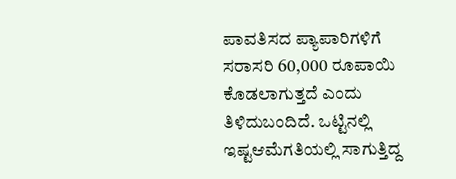ಪಾವತಿಸದ ಪ್ಯಾಪಾರಿಗಳಿಗೆ ಸರಾಸರಿ 60,000 ರೂಪಾಯಿ ಕೊಡಲಾಗುತ್ತದೆ ಎಂದು ತಿಳಿದುಬಂದಿದೆ. ಒಟ್ಟಿನಲ್ಲಿ ಇಷ್ಟಆಮೆಗತಿಯಲ್ಲಿ ಸಾಗುತ್ತಿದ್ದ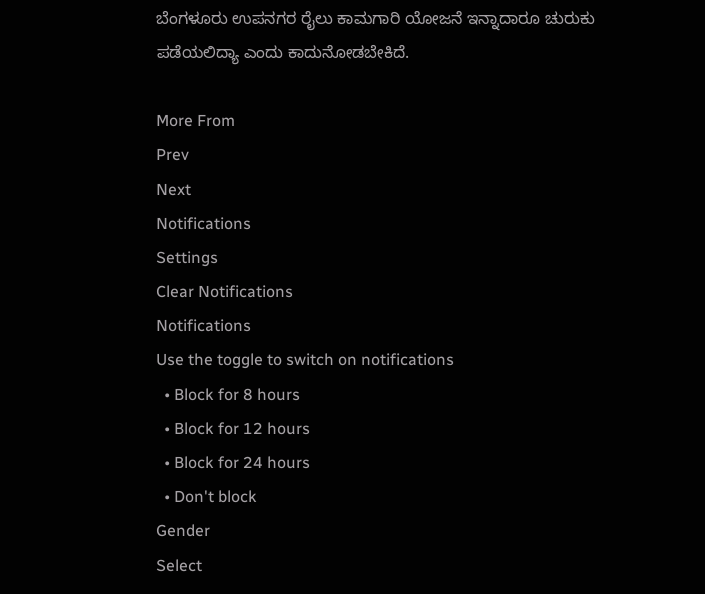ಬೆಂಗಳೂರು ಉಪನಗರ ರೈಲು ಕಾಮಗಾರಿ ಯೋಜನೆ ಇನ್ನಾದಾರೂ ಚುರುಕು ಪಡೆಯಲಿದ್ಯಾ ಎಂದು ಕಾದುನೋಡಬೇಕಿದೆ.

More From
Prev
Next
Notifications
Settings
Clear Notifications
Notifications
Use the toggle to switch on notifications
  • Block for 8 hours
  • Block for 12 hours
  • Block for 24 hours
  • Don't block
Gender
Select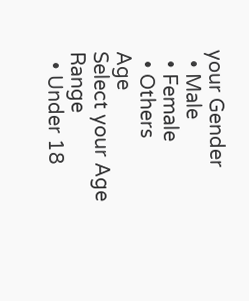your Gender
  • Male
  • Female
  • Others
Age
Select your Age Range
  • Under 18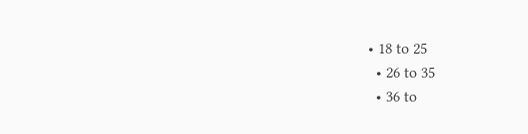• 18 to 25
  • 26 to 35
  • 36 to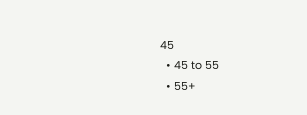45
  • 45 to 55
  • 55+